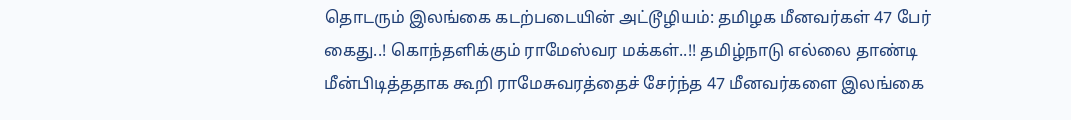தொடரும் இலங்கை கடற்படையின் அட்டூழியம்: தமிழக மீனவர்கள் 47 பேர் கைது..! கொந்தளிக்கும் ராமேஸ்வர மக்கள்..!! தமிழ்நாடு எல்லை தாண்டி மீன்பிடித்ததாக கூறி ராமேசுவரத்தைச் சேர்ந்த 47 மீனவர்களை இலங்கை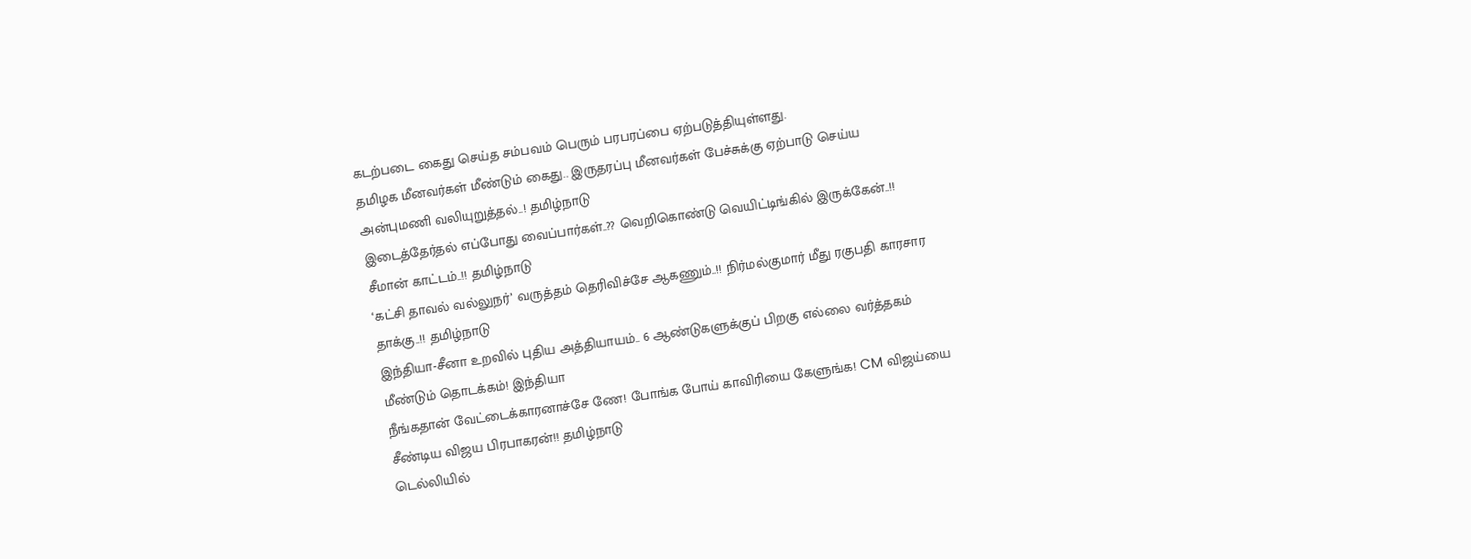கடற்படை கைது செய்த சம்பவம் பெரும் பரபரப்பை ஏற்படுத்தியுள்ளது.
தமிழக மீனவர்கள் மீண்டும் கைது.. இருதரப்பு மீனவர்கள் பேச்சுக்கு ஏற்பாடு செய்ய அன்புமணி வலியுறுத்தல்..! தமிழ்நாடு
இடைத்தேர்தல் எப்போது வைப்பார்கள்..?? வெறிகொண்டு வெயிட்டிங்கில் இருக்கேன்..!! சீமான் காட்டம்..!! தமிழ்நாடு
‘கட்சி தாவல் வல்லுநர்’ வருத்தம் தெரிவிச்சே ஆகணும்..!! நிர்மல்குமார் மீது ரகுபதி காரசார தாக்கு..!! தமிழ்நாடு
இந்தியா-சீனா உறவில் புதிய அத்தியாயம்.. 6 ஆண்டுகளுக்குப் பிறகு எல்லை வர்த்தகம் மீண்டும் தொடக்கம்! இந்தியா
நீங்கதான் வேட்டைக்காரனாச்சே ணே! போங்க போய் காவிரியை கேளுங்க! CM விஜய்யை சீண்டிய விஜய பிரபாகரன்!! தமிழ்நாடு
டெல்லியில்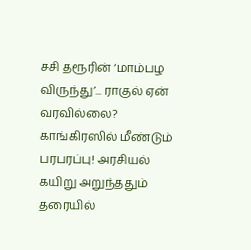சசி தரூரின் ‘மாம்பழ விருந்து’... ராகுல் ஏன் வரவில்லை? காங்கிரஸில் மீண்டும் பரபரப்பு! அரசியல்
கயிறு அறுந்ததும் தரையில்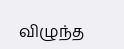விழுந்த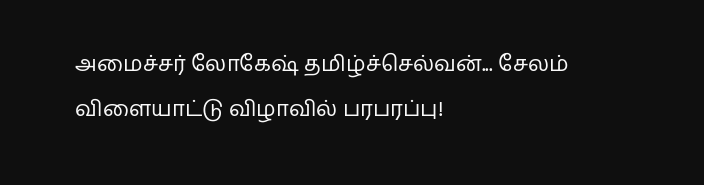அமைச்சர் லோகேஷ் தமிழ்ச்செல்வன்... சேலம் விளையாட்டு விழாவில் பரபரப்பு!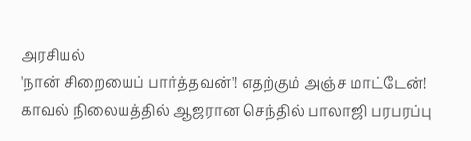அரசியல்
'நான் சிறையைப் பார்த்தவன்'! எதற்கும் அஞ்ச மாட்டேன்! காவல் நிலையத்தில் ஆஜரான செந்தில் பாலாஜி பரபரப்பு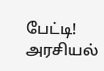பேட்டி! அரசியல்